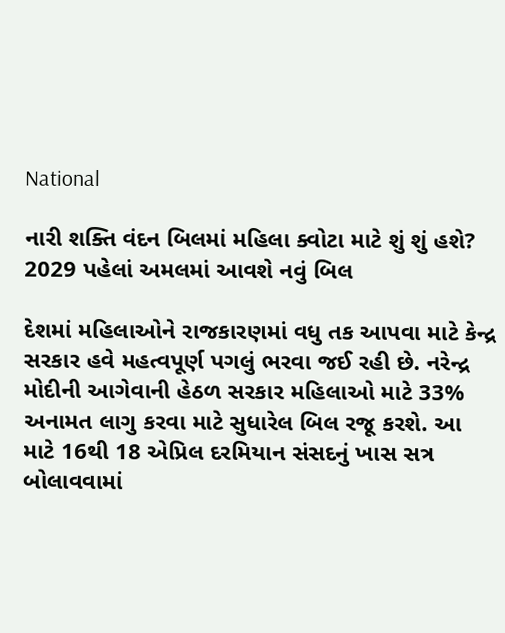National

નારી શક્તિ વંદન બિલમાં મહિલા ક્વોટા માટે શું શું હશે? 2029 પહેલાં અમલમાં આવશે નવું બિલ

દેશમાં મહિલાઓને રાજકારણમાં વધુ તક આપવા માટે કેન્દ્ર સરકાર હવે મહત્વપૂર્ણ પગલું ભરવા જઈ રહી છે. નરેન્દ્ર મોદીની આગેવાની હેઠળ સરકાર મહિલાઓ માટે 33% અનામત લાગુ કરવા માટે સુધારેલ બિલ રજૂ કરશે. આ માટે 16થી 18 એપ્રિલ દરમિયાન સંસદનું ખાસ સત્ર બોલાવવામાં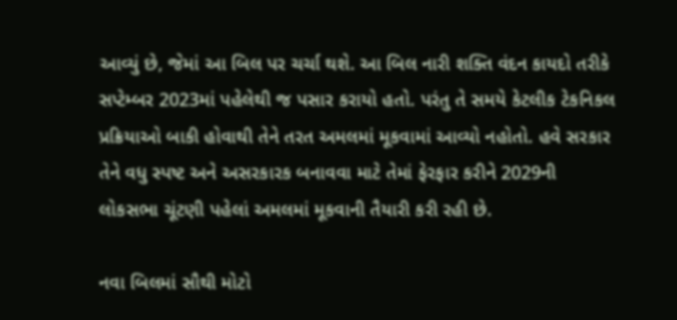આવ્યું છે, જેમાં આ બિલ પર ચર્ચા થશે. આ બિલ નારી શક્તિ વંદન કાયદો તરીકે સપ્ટેમ્બર 2023માં પહેલેથી જ પસાર કરાયો હતો. પરંતુ તે સમયે કેટલીક ટેકનિકલ પ્રક્રિયાઓ બાકી હોવાથી તેને તરત અમલમાં મૂકવામાં આવ્યો નહોતો. હવે સરકાર તેને વધુ સ્પષ્ટ અને અસરકારક બનાવવા માટે તેમાં ફેરફાર કરીને 2029ની લોકસભા ચૂંટણી પહેલાં અમલમાં મૂકવાની તૈયારી કરી રહી છે.

નવા બિલમાં સૌથી મોટો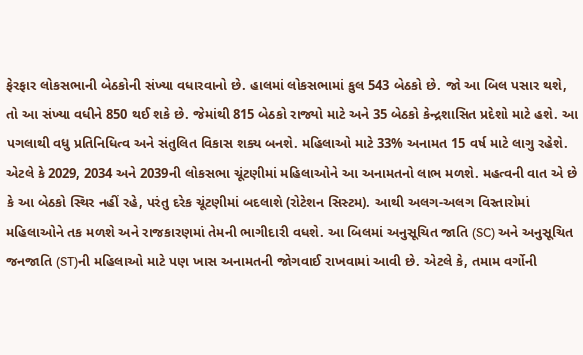ફેરફાર લોકસભાની બેઠકોની સંખ્યા વધારવાનો છે. હાલમાં લોકસભામાં કુલ 543 બેઠકો છે. જો આ બિલ પસાર થશે, તો આ સંખ્યા વધીને 850 થઈ શકે છે. જેમાંથી 815 બેઠકો રાજ્યો માટે અને 35 બેઠકો કેન્દ્રશાસિત પ્રદેશો માટે હશે. આ પગલાથી વધુ પ્રતિનિધિત્વ અને સંતુલિત વિકાસ શક્ય બનશે. મહિલાઓ માટે 33% અનામત 15 વર્ષ માટે લાગુ રહેશે. એટલે કે 2029, 2034 અને 2039ની લોકસભા ચૂંટણીમાં મહિલાઓને આ અનામતનો લાભ મળશે. મહત્વની વાત એ છે કે આ બેઠકો સ્થિર નહીં રહે, પરંતુ દરેક ચૂંટણીમાં બદલાશે (રોટેશન સિસ્ટમ). આથી અલગ-અલગ વિસ્તારોમાં મહિલાઓને તક મળશે અને રાજકારણમાં તેમની ભાગીદારી વધશે. આ બિલમાં અનુસૂચિત જાતિ (SC) અને અનુસૂચિત જનજાતિ (ST)ની મહિલાઓ માટે પણ ખાસ અનામતની જોગવાઈ રાખવામાં આવી છે. એટલે કે, તમામ વર્ગોની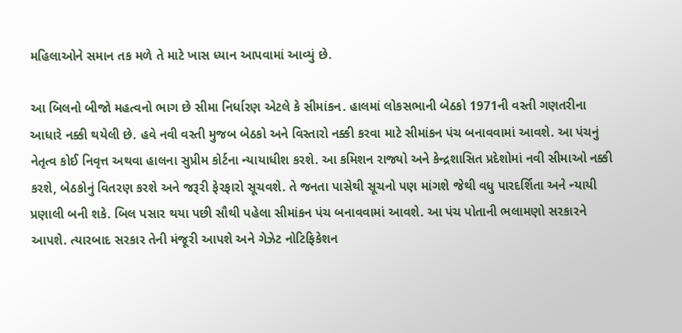મહિલાઓને સમાન તક મળે તે માટે ખાસ ધ્યાન આપવામાં આવ્યું છે.

આ બિલનો બીજો મહત્વનો ભાગ છે સીમા નિર્ધારણ એટલે કે સીમાંકન. હાલમાં લોકસભાની બેઠકો 1971ની વસ્તી ગણતરીના આધારે નક્કી થયેલી છે. હવે નવી વસ્તી મુજબ બેઠકો અને વિસ્તારો નક્કી કરવા માટે સીમાંકન પંચ બનાવવામાં આવશે. આ પંચનું નેતૃત્વ કોઈ નિવૃત્ત અથવા હાલના સુપ્રીમ કોર્ટના ન્યાયાધીશ કરશે. આ કમિશન રાજ્યો અને કેન્દ્રશાસિત પ્રદેશોમાં નવી સીમાઓ નક્કી કરશે, બેઠકોનું વિતરણ કરશે અને જરૂરી ફેરફારો સૂચવશે. તે જનતા પાસેથી સૂચનો પણ માંગશે જેથી વધુ પારદર્શિતા અને ન્યાયી પ્રણાલી બની શકે. બિલ પસાર થયા પછી સૌથી પહેલા સીમાંકન પંચ બનાવવામાં આવશે. આ પંચ પોતાની ભલામણો સરકારને આપશે. ત્યારબાદ સરકાર તેની મંજૂરી આપશે અને ગેઝેટ નોટિફિકેશન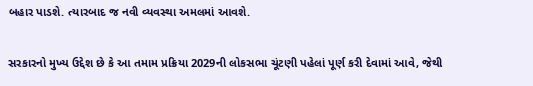બહાર પાડશે. ત્યારબાદ જ નવી વ્યવસ્થા અમલમાં આવશે.

સરકારનો મુખ્ય ઉદ્દેશ છે કે આ તમામ પ્રક્રિયા 2029ની લોકસભા ચૂંટણી પહેલાં પૂર્ણ કરી દેવામાં આવે, જેથી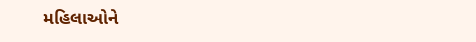મહિલાઓને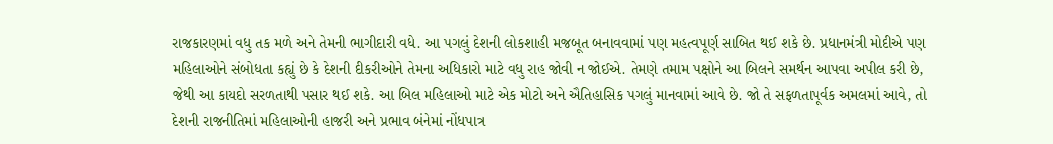રાજકારણમાં વધુ તક મળે અને તેમની ભાગીદારી વધે. આ પગલું દેશની લોકશાહી મજબૂત બનાવવામાં પણ મહત્વપૂર્ણ સાબિત થઈ શકે છે. પ્રધાનમંત્રી મોદીએ પણ મહિલાઓને સંબોધતા કહ્યું છે કે દેશની દીકરીઓને તેમના અધિકારો માટે વધુ રાહ જોવી ન જોઈએ. તેમણે તમામ પક્ષોને આ બિલને સમર્થન આપવા અપીલ કરી છે, જેથી આ કાયદો સરળતાથી પસાર થઈ શકે. આ બિલ મહિલાઓ માટે એક મોટો અને ઐતિહાસિક પગલું માનવામાં આવે છે. જો તે સફળતાપૂર્વક અમલમાં આવે, તો દેશની રાજનીતિમાં મહિલાઓની હાજરી અને પ્રભાવ બંનેમાં નોંધપાત્ર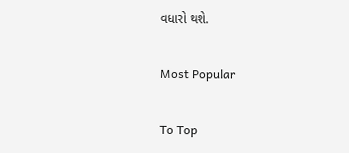વધારો થશે.

Most Popular

To Top